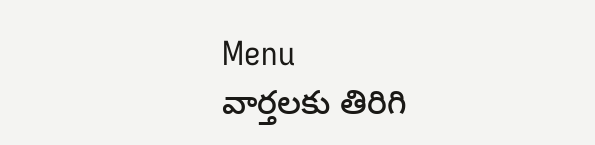Menu
వార్తలకు తిరిగి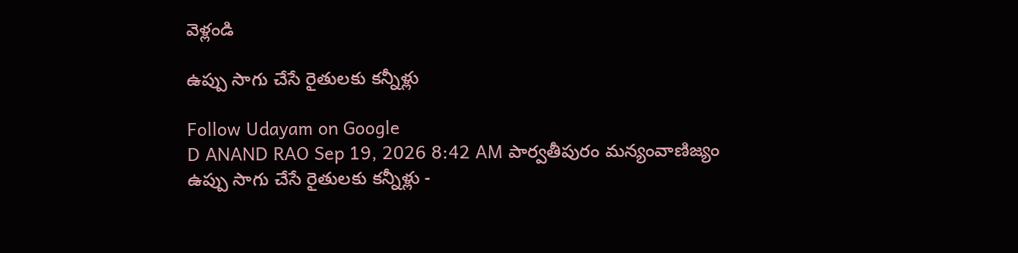వెళ్లండి

ఉప్పు సాగు చేసే రైతులకు కన్నీళ్లు

Follow Udayam on Google
D ANAND RAO Sep 19, 2026 8:42 AM పార్వతీపురం మన్యంవాణిజ్యం
ఉప్పు సాగు చేసే రైతులకు కన్నీళ్లు -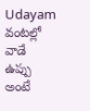Udayam
వంటల్లో వాడే ఉప్పు అంటే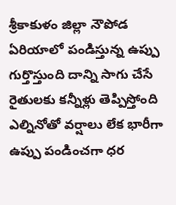శ్రీకాకుళం జిల్లా నౌపోడ ఏరియాలో పండిస్తున్న ఉప్పు గుర్తొస్తుంది దాన్ని సాగు చేసే రైతులకు కన్నీళ్లు తెప్పిస్తోంది ఎల్నినోతో వర్షాలు లేక భారీగా ఉప్పు పండించగా ధర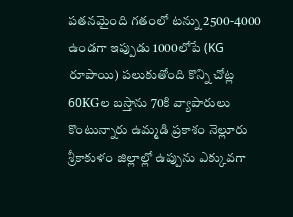పతనమైంది గతంలో టన్ను 2500-4000 ఉండగా ఇప్పుడు 1000లోపే (KG రూపాయి) పలుకుతోంది కొన్ని చోట్ల 60KGల బస్తాను 70కి వ్యాపారులు కొంటున్నారు ఉమ్మడి ప్రకాశం నెల్లూరు శ్రీకాకుళం జిల్లాల్లో ఉప్పును ఎక్కువగా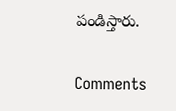పండిస్తారు.

Comments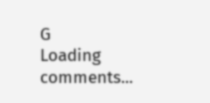G
Loading comments...